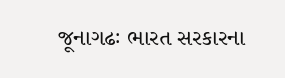જૂનાગઢઃ ભારત સરકારના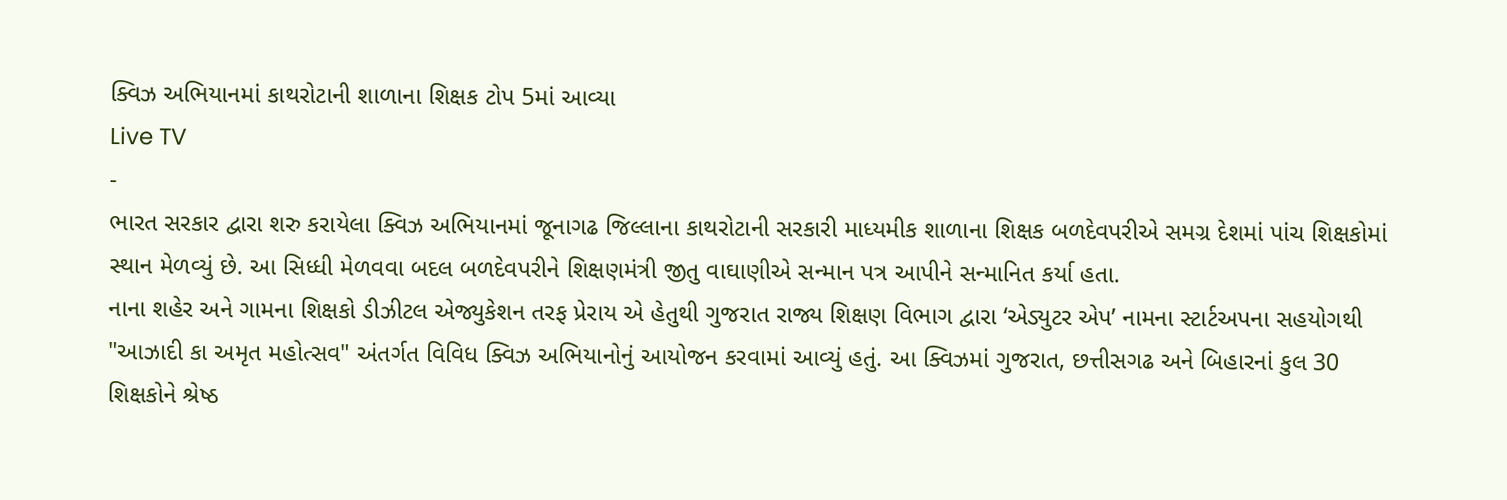ક્વિઝ અભિયાનમાં કાથરોટાની શાળાના શિક્ષક ટોપ 5માં આવ્યા
Live TV
-
ભારત સરકાર દ્વારા શરુ કરાયેલા ક્વિઝ અભિયાનમાં જૂનાગઢ જિલ્લાના કાથરોટાની સરકારી માધ્યમીક શાળાના શિક્ષક બળદેવપરીએ સમગ્ર દેશમાં પાંચ શિક્ષકોમાં સ્થાન મેળવ્યું છે. આ સિધ્ધી મેળવવા બદલ બળદેવપરીને શિક્ષણમંત્રી જીતુ વાઘાણીએ સન્માન પત્ર આપીને સન્માનિત કર્યા હતા.
નાના શહેર અને ગામના શિક્ષકો ડીઝીટલ એજ્યુકેશન તરફ પ્રેરાય એ હેતુથી ગુજરાત રાજ્ય શિક્ષણ વિભાગ દ્વારા ‘એડ્યુટર એપ’ નામના સ્ટાર્ટઅપના સહયોગથી "આઝાદી કા અમૃત મહોત્સવ" અંતર્ગત વિવિધ ક્વિઝ અભિયાનોનું આયોજન કરવામાં આવ્યું હતું. આ ક્વિઝમાં ગુજરાત, છત્તીસગઢ અને બિહારનાં કુલ 30 શિક્ષકોને શ્રેષ્ઠ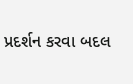પ્રદર્શન કરવા બદલ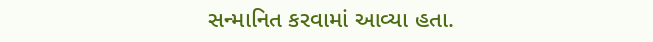સન્માનિત કરવામાં આવ્યા હતા.